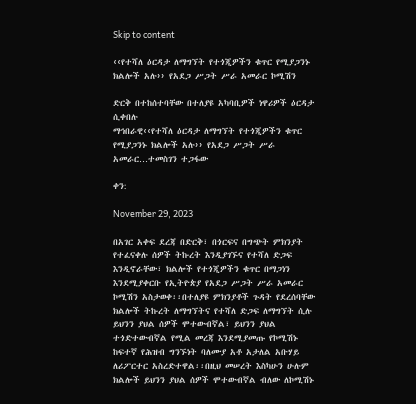Skip to content

‹‹የተሻለ ዕርዳታ ለማግኘት የተጎጂዎችን ቁጥር የሚያጋንኑ ክልሎች አሉ›› የአደጋ ሥጋት ሥራ አመራር ኮሚሽን

ድርቅ በተከሰተባቸው በተለያዩ አካባቢዎች ነዋሪዎች ዕርዳታ ሲቀበሉ
ማኅበራዊ‹‹የተሻለ ዕርዳታ ለማግኘት የተጎጂዎችን ቁጥር የሚያጋንኑ ክልሎች አሉ›› የአደጋ ሥጋት ሥራ አመራር…ተመስገን ተጋፋው

ቀን:

November 29, 2023

በአገር አቀፍ ደረጃ በድርቅ፣ በጎርፍና በግጭት ምክንያት የተፈናቀሉ ሰዎች ትኩረት እንዲያገኙና የተሻለ ድጋፍ እንዲኖራቸው፣ ክልሎች የተጎጂዎችን ቁጥር በማጋነን እንደሚያቀርቡ የኢትዮጵያ የአደጋ ሥጋት ሥራ አመራር ኮሚሽን አስታወቀ፡፡በተለያዩ ምክንያቶች ጉዳት የደረሰባቸው ክልሎች ትኩረት ለማግኘትና የተሻለ ድጋፍ ለማግኘት ሲሉ ይህንን ያህል ሰዎች ሞተውብኛል፣ ይህንን ያህል ተጎድተውብኛል የሚል መረጃ እንደሚያመጡ የኮሚሽኑ ከፍተኛ የሕዝብ ግንኙነት ባለሙያ አቶ አታለል አቡሃይ ለሪፖርተር አስረድተዋል፡፡በዚህ መሠረት እስካሁን ሁሉም ክልሎች ይህንን ያህል ሰዎች ሞተውብኛል ብለው ለኮሚሽኑ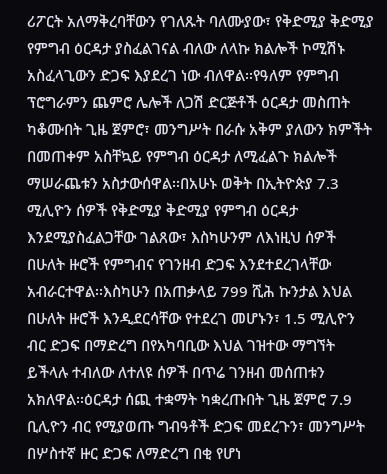ሪፖርት አለማቅረባቸውን የገለጹት ባለሙያው፣ የቅድሚያ ቅድሚያ የምግብ ዕርዳታ ያስፈልገናል ብለው ለላኩ ክልሎች ኮሚሽኑ አስፈላጊውን ድጋፍ እያደረገ ነው ብለዋል፡፡የዓለም የምግብ ፕሮግራምን ጨምሮ ሌሎች ለጋሽ ድርጅቶች ዕርዳታ መስጠት ካቆሙበት ጊዜ ጀምሮ፣ መንግሥት በራሱ አቅም ያለውን ክምችት በመጠቀም አስቸኳይ የምግብ ዕርዳታ ለሚፈልጉ ክልሎች ማሠራጨቱን አስታውሰዋል፡፡በአሁኑ ወቅት በኢትዮጵያ 7.3 ሚሊዮን ሰዎች የቅድሚያ ቅድሚያ የምግብ ዕርዳታ እንደሚያስፈልጋቸው ገልጸው፣ እስካሁንም ለእነዚህ ሰዎች በሁለት ዙሮች የምግብና የገንዘብ ድጋፍ እንደተደረገላቸው አብራርተዋል፡፡እስካሁን በአጠቃላይ 799 ሺሕ ኩንታል እህል በሁለት ዙሮች እንዲደርሳቸው የተደረገ መሆኑን፣ 1.5 ሚሊዮን ብር ድጋፍ በማድረግ በየአካባቢው እህል ገዝተው ማግኘት ይችላሉ ተብለው ለተለዩ ሰዎች በጥሬ ገንዘብ መሰጠቱን አክለዋል፡፡ዕርዳታ ሰጪ ተቋማት ካቋረጡበት ጊዜ ጀምሮ 7.9 ቢሊዮን ብር የሚያወጡ ግብዓቶች ድጋፍ መደረጉን፣ መንግሥት በሦስተኛ ዙር ድጋፍ ለማድረግ በቂ የሆነ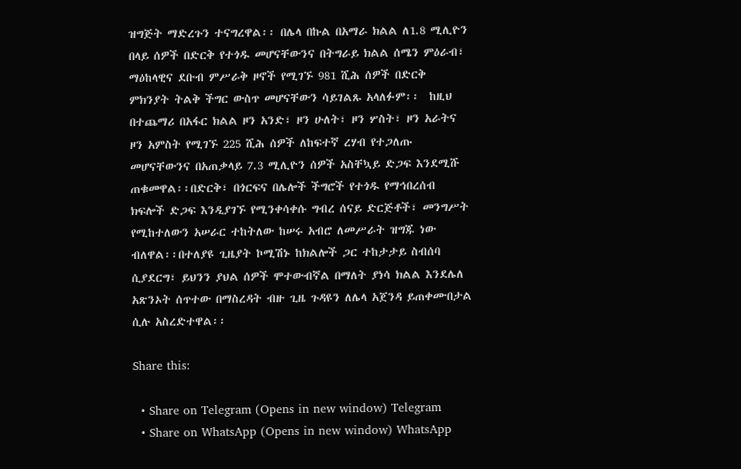ዝግጅት ማድረጉን ተናግረዋል፡፡ በሌላ በኩል በአማራ ክልል ለ1.8 ሚሊዮን በላይ ሰዎች በድርቅ የተጎዱ መሆናቸውንና በትግራይ ክልል ሰሜን ምዕራብ፣ ማዕከላዊና ደቡብ ምሥራቅ ዞኖች የሚገኙ 981 ሺሕ ሰዎች በድርቅ ምክንያት ትልቅ ችግር ውስጥ መሆናቸውን ሳይገልጹ አላለፉም፡፡  ከዚህ በተጨማሪ በአፋር ክልል ዞን አንድ፣ ዞን ሁለት፣ ዞን ሦስት፣ ዞን አራትና ዞን አምስት የሚገኙ 225 ሺሕ ሰዎች ለከፍተኛ ረሃብ የተጋለጡ መሆናቸውንና በአጠቃላይ 7.3 ሚሊዮን ሰዎች አስቸኳይ ድጋፍ እንደሚሹ ጠቁመዋል፡፡በድርቅ፣ በጎርፍና በሌሎች ችግሮች የተጎዱ የማኅበረሰብ ክፍሎች ድጋፍ እንዲያገኙ የሚንቀሳቀሱ ግብረ ሰናይ ድርጅቶች፣ መንግሥት የሚከተለውን አሠራር ተከትለው ከሠሩ አብሮ ለመሥራት ዝግጁ ነው ብለዋል፡፡በተለያዩ ጊዜያት ኮሚሽኑ ከክልሎች ጋር ተከታታይ ስብሰባ ሲያደርግ፣ ይህንን ያህል ሰዎች ሞተውብኛል በማለት ያነሳ ክልል እንደሌለ አጽንኦት ሰጥተው በማስረዳት ብዙ ጊዜ ጉዳዩን ለሌላ አጀንዳ ይጠቀሙበታል ሲሉ አስረድተዋል፡፡

Share this:

  • Share on Telegram (Opens in new window) Telegram
  • Share on WhatsApp (Opens in new window) WhatsApp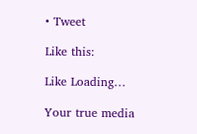• Tweet

Like this:

Like Loading…

Your true media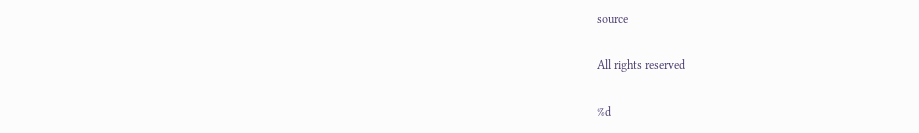source

All rights reserved

%d